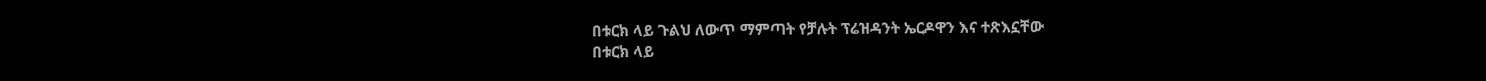በቱርክ ላይ ጉልህ ለውጥ ማምጣት የቻሉት ፕሬዝዳንት ኤርዶዋን እና ተጽእኗቸው
በቱርክ ላይ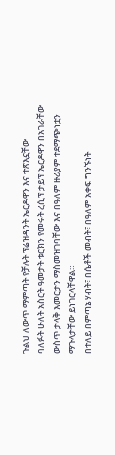ጉልህ ለውጥ ማምጣት የቻሉት ፕሬዝዳንት ኤርዶዋን እና ተጽእኗቸው
ባለፉት ሁለት አስርት ዓመታት ቱርክን የመሩት ረሲፕ ታይፕ ኤርዶዋን በአገራቸው ውስጥ ታላቅ እመርታን ማስመዝገባቸው እና በዓለም ዙሪያም ተደማጭነቷን ማጉላታቸው ይነገርላቸዋል።
በተለይ በምጣኔ ሃብት፣ በሴቶች መብት፣ በዓለም አቀፍ ግንኙነት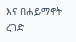እና በሐይማኖት ረገድ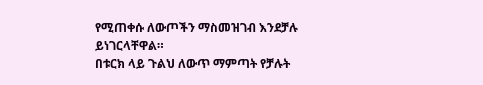የሚጠቀሱ ለውጦችን ማስመዝገብ እንደቻሉ ይነገርላቸዋል።
በቱርክ ላይ ጉልህ ለውጥ ማምጣት የቻሉት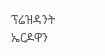ፕሬዝዳንት ኤርዶዋን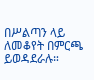በሥልጣን ላይ ለመቆየት በምርጫ ይወዳደራሉ።